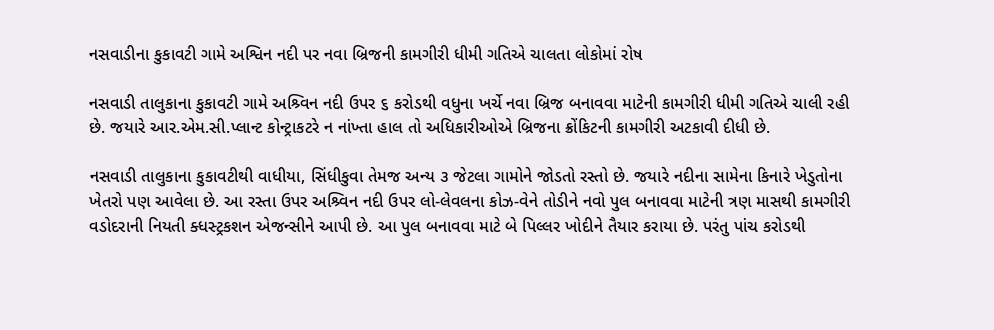નસવાડીના કુકાવટી ગામે અશ્વિન નદી પર નવા બ્રિજની કામગીરી ધીમી ગતિએ ચાલતા લોકોમાં રોષ

નસવાડી તાલુકાના કુકાવટી ગામે અશ્ર્વિન નદી ઉપર ૬ કરોડથી વધુના ખર્ચે નવા બ્રિજ બનાવવા માટેની કામગીરી ધીમી ગતિએ ચાલી રહી છે. જયારે આર.એમ.સી.પ્લાન્ટ કોન્ટ્રાકટરે ન નાંખ્તા હાલ તો અધિકારીઓએ બ્રિજના ક્રોંકિટની કામગીરી અટકાવી દીધી છે.

નસવાડી તાલુકાના કુકાવટીથી વાધીયા, સિંધીકુવા તેમજ અન્ય ૩ જેટલા ગામોને જોડતો રસ્તો છે. જયારે નદીના સામેના કિનારે ખેડુતોના ખેતરો પણ આવેલા છે. આ રસ્તા ઉપર અશ્ર્વિન નદી ઉપર લો-લેવલના કોઝ-વેને તોડીને નવો પુલ બનાવવા માટેની ત્રણ માસથી કામગીરી વડોદરાની નિયતી ક્ધસ્ટ્રકશન એજન્સીને આપી છે. આ પુલ બનાવવા માટે બે પિલ્લર ખોદીને તૈયાર કરાયા છે. પરંતુ પાંચ કરોડથી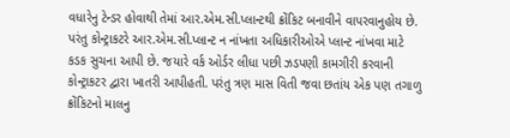વધારેનુ ટેન્ડર હોવાથી તેમાં આર.એમ.સી.પ્લાન્ટથી ક્રોંકિટ બનાવીને વાપરવાનુહોય છે. પરંતુ કોન્ટ્રાકટરે આર.એમ.સી.પ્લાન્ટ ન નાંખતા અધિકારીઓએ પ્લાન્ટ નાંખવા માટે કડક સુચના આપી છે. જયારે વર્ક ઓર્ડર લીધા પછી ઝડપણી કામગીરી કરવાની કોન્ટ્રાકટર દ્વારા ખાતરી આપીહતી. પરંતુ ત્રણ માસ વિતી જવા છતાંય એક પણ તગાળુ ક્રોંકિટનો માલનુ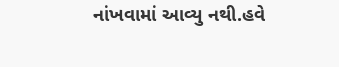નાંખવામાં આવ્યુ નથી.હવે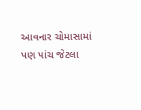આવનાર ચોમાસામાં પણ ૫ાંચ જેટલા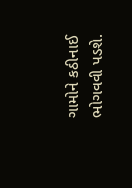ગામોને કઠીનાઈ ભોગવવી પડશે.